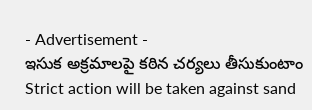- Advertisement -
ఇసుక అక్రమాలపై కఠిన చర్యలు తీసుకుంటాం
Strict action will be taken against sand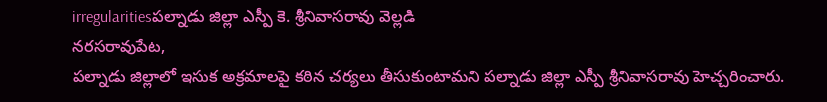irregularitiesపల్నాడు జిల్లా ఎస్పీ కె. శ్రీనివాసరావు వెల్లడి
నరసరావుపేట,
పల్నాడు జిల్లాలో ఇసుక అక్రమాలపై కఠిన చర్యలు తీసుకుంటామని పల్నాడు జిల్లా ఎస్పీ శ్రీనివాసరావు హెచ్చరించారు.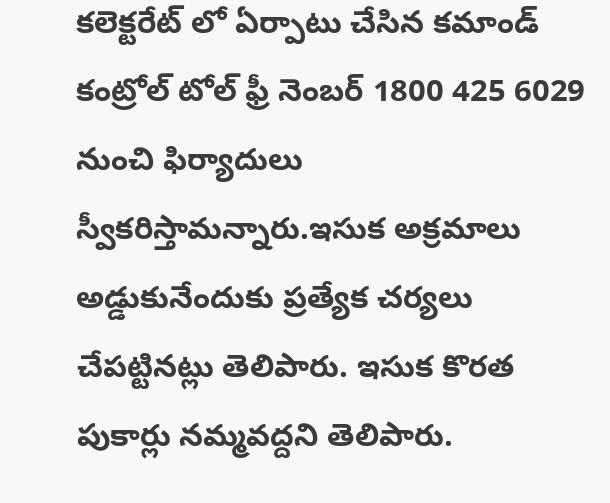కలెక్టరేట్ లో ఏర్పాటు చేసిన కమాండ్ కంట్రోల్ టోల్ ఫ్రీ నెంబర్ 1800 425 6029 నుంచి ఫిర్యాదులు స్వీకరిస్తామన్నారు.ఇసుక అక్రమాలు అడ్డుకునేందుకు ప్రత్యేక చర్యలు చేపట్టినట్లు తెలిపారు. ఇసుక కొరత పుకార్లు నమ్మవద్దని తెలిపారు.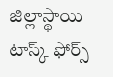జిల్లాస్థాయి టాస్క్ ఫోర్స్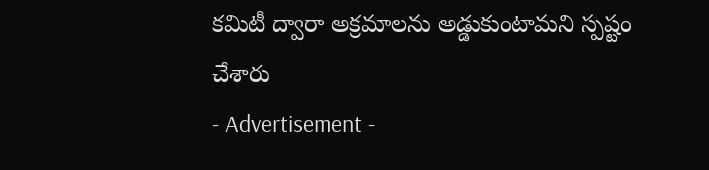కమిటీ ద్వారా అక్రమాలను అడ్డుకుంటామని స్పష్టం చేశారు
- Advertisement -